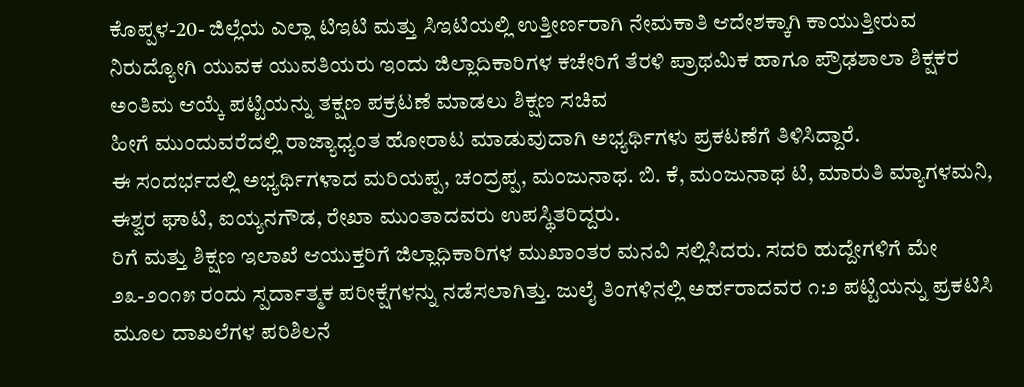ಕೊಪ್ಪಳ-20- ಜಿಲ್ಲೆಯ ಎಲ್ಲಾ ಟಿಇಟಿ ಮತ್ತು ಸಿಇಟಿಯಲ್ಲಿ ಉತ್ತೀರ್ಣರಾಗಿ ನೇಮಕಾತಿ ಆದೇಶಕ್ಕಾಗಿ ಕಾಯುತ್ತೀರುವ ನಿರುದ್ಯೋಗಿ ಯುವಕ ಯುವತಿಯರು ಇಂದು ಜಿಲ್ಲಾದಿಕಾರಿಗಳ ಕಚೇರಿಗೆ ತೆರಳಿ ಪ್ರಾಥಮಿಕ ಹಾಗೂ ಪ್ರೌಢಶಾಲಾ ಶಿಕ್ಷಕರ ಅಂತಿಮ ಆಯ್ಕೆ ಪಟ್ಟಿಯನ್ನು ತಕ್ಷಣ ಪಕ್ರಟಣೆ ಮಾಡಲು ಶಿಕ್ಷಣ ಸಚಿವ
ಹೀಗೆ ಮುಂದುವರೆದಲ್ಲಿ ರಾಜ್ಯಾಧ್ಯಂತ ಹೋರಾಟ ಮಾಡುವುದಾಗಿ ಅಭ್ಯರ್ಥಿಗಳು ಪ್ರಕಟಣೆಗೆ ತಿಳಿಸಿದ್ದಾರೆ.
ಈ ಸಂದರ್ಭದಲ್ಲಿ ಅಭ್ಯರ್ಥಿಗಳಾದ ಮರಿಯಪ್ಪ, ಚಂದ್ರಪ್ಪ, ಮಂಜುನಾಥ. ಬಿ. ಕೆ, ಮಂಜುನಾಥ ಟಿ, ಮಾರುತಿ ಮ್ಯಾಗಳಮನಿ, ಈಶ್ವರ ಘಾಟಿ, ಐಯ್ಯನಗೌಡ, ರೇಖಾ ಮುಂತಾದವರು ಉಪಸ್ಥಿತರಿದ್ದರು.
ರಿಗೆ ಮತ್ತು ಶಿಕ್ಷಣ ಇಲಾಖೆ ಆಯುಕ್ತರಿಗೆ ಜಿಲ್ಲಾಧಿಕಾರಿಗಳ ಮುಖಾಂತರ ಮನವಿ ಸಲ್ಲಿಸಿದರು. ಸದರಿ ಹುದ್ದೇಗಳಿಗೆ ಮೇ ೨೩-೨೦೧೫ ರಂದು ಸ್ಪರ್ದಾತ್ಮಕ ಪರೀಕ್ಷೆಗಳನ್ನು ನಡೆಸಲಾಗಿತ್ತು. ಜುಲೈ ತಿಂಗಳಿನಲ್ಲಿ ಅರ್ಹರಾದವರ ೧:೨ ಪಟ್ಟಿಯನ್ನು ಪ್ರಕಟಿಸಿ ಮೂಲ ದಾಖಲೆಗಳ ಪರಿಶಿಲನೆ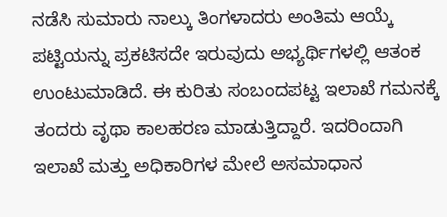ನಡೆಸಿ ಸುಮಾರು ನಾಲ್ಕು ತಿಂಗಳಾದರು ಅಂತಿಮ ಆಯ್ಕೆ ಪಟ್ಟಿಯನ್ನು ಪ್ರಕಟಿಸದೇ ಇರುವುದು ಅಭ್ಯರ್ಥಿಗಳಲ್ಲಿ ಆತಂಕ ಉಂಟುಮಾಡಿದೆ. ಈ ಕುರಿತು ಸಂಬಂದಪಟ್ಟ ಇಲಾಖೆ ಗಮನಕ್ಕೆ ತಂದರು ವೃಥಾ ಕಾಲಹರಣ ಮಾಡುತ್ತಿದ್ದಾರೆ. ಇದರಿಂದಾಗಿ ಇಲಾಖೆ ಮತ್ತು ಅಧಿಕಾರಿಗಳ ಮೇಲೆ ಅಸಮಾಧಾನ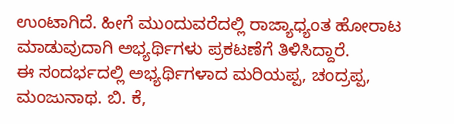ಉಂಟಾಗಿದೆ. ಹೀಗೆ ಮುಂದುವರೆದಲ್ಲಿ ರಾಜ್ಯಾಧ್ಯಂತ ಹೋರಾಟ ಮಾಡುವುದಾಗಿ ಅಭ್ಯರ್ಥಿಗಳು ಪ್ರಕಟಣೆಗೆ ತಿಳಿಸಿದ್ದಾರೆ.
ಈ ಸಂದರ್ಭದಲ್ಲಿ ಅಭ್ಯರ್ಥಿಗಳಾದ ಮರಿಯಪ್ಪ, ಚಂದ್ರಪ್ಪ, ಮಂಜುನಾಥ. ಬಿ. ಕೆ,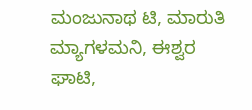ಮಂಜುನಾಥ ಟಿ, ಮಾರುತಿ ಮ್ಯಾಗಳಮನಿ, ಈಶ್ವರ ಘಾಟಿ,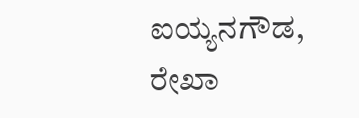ಐಯ್ಯನಗೌಡ, ರೇಖಾ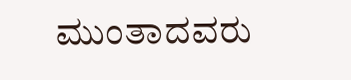ಮುಂತಾದವರು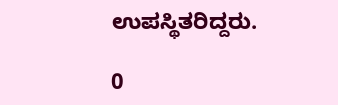ಉಪಸ್ಥಿತರಿದ್ದರು.

0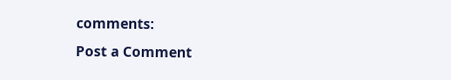comments:
Post a Comment